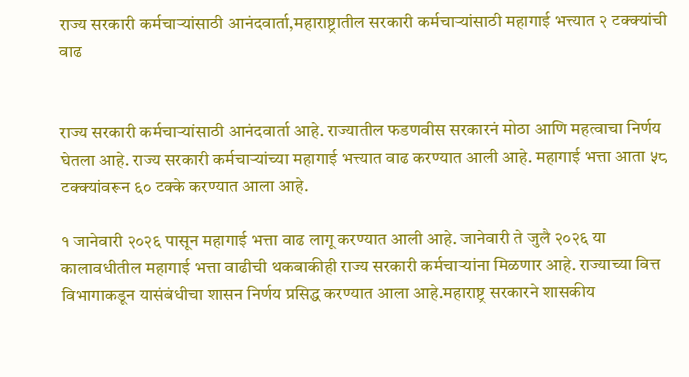राज्य सरकारी कर्मचाऱ्यांसाठी आनंदवार्ता,महाराष्ट्रातील सरकारी कर्मचाऱ्यांसाठी महागाई भत्त्यात २ टक्क्यांची वाढ


राज्य सरकारी कर्मचाऱ्यांसाठी आनंदवार्ता आहे. राज्यातील फडणवीस सरकारनं मोठा आणि महत्वाचा निर्णय घेतला आहे. राज्य सरकारी कर्मचाऱ्यांच्या महागाई भत्त्यात वाढ करण्यात आली आहे. महागाई भत्ता आता ५८ टक्क्यांवरून ६० टक्के करण्यात आला आहे.

१ जानेवारी २०२६ पासून महागाई भत्ता वाढ लागू करण्यात आली आहे. जानेवारी ते जुलै २०२६ या कालावधीतील महागाई भत्ता वाढीची थकबाकीही राज्य सरकारी कर्मचाऱ्यांना मिळणार आहे. राज्याच्या वित्त विभागाकडून यासंबंधीचा शासन निर्णय प्रसिद्ध करण्यात आला आहे.महाराष्ट्र सरकारने शासकीय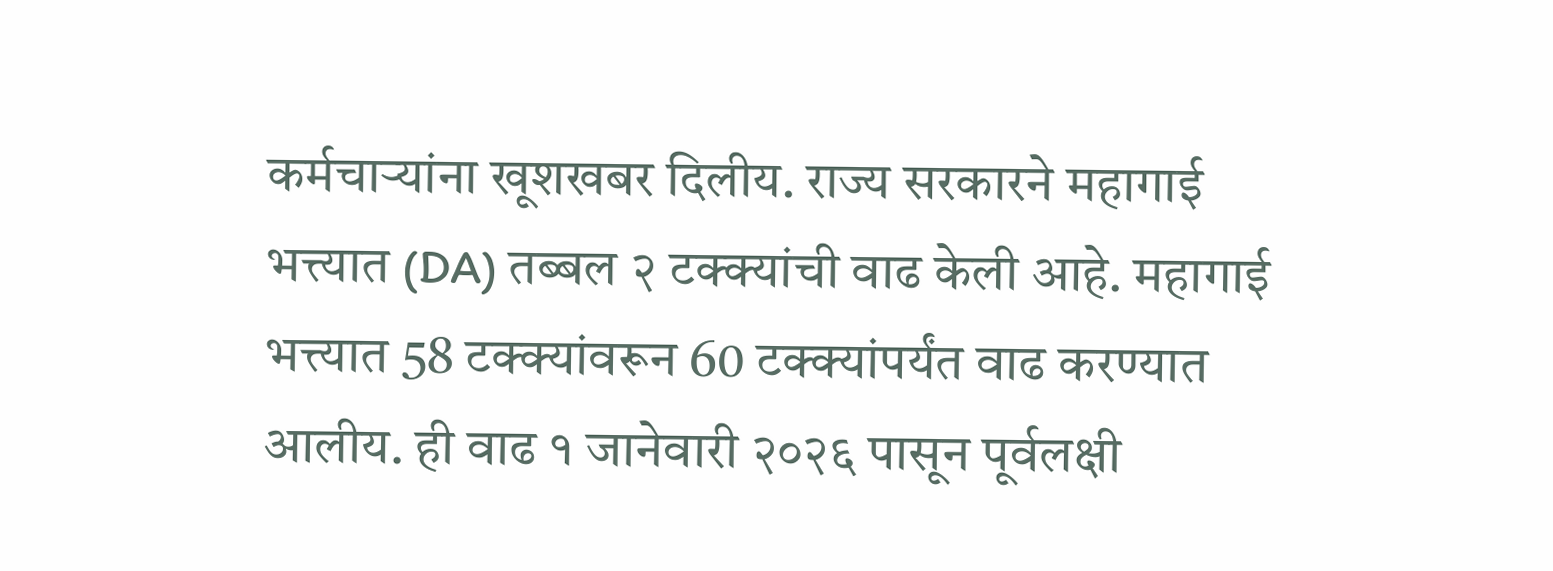कर्मचाऱ्यांना खूशखबर दिलीय. राज्य सरकारने महागाई भत्त्यात (DA) तब्बल २ टक्क्यांची वाढ केली आहे. महागाई भत्त्यात 58 टक्क्यांवरून 60 टक्क्यांपर्यंत वाढ करण्यात आलीय. ही वाढ १ जानेवारी २०२६ पासून पूर्वलक्षी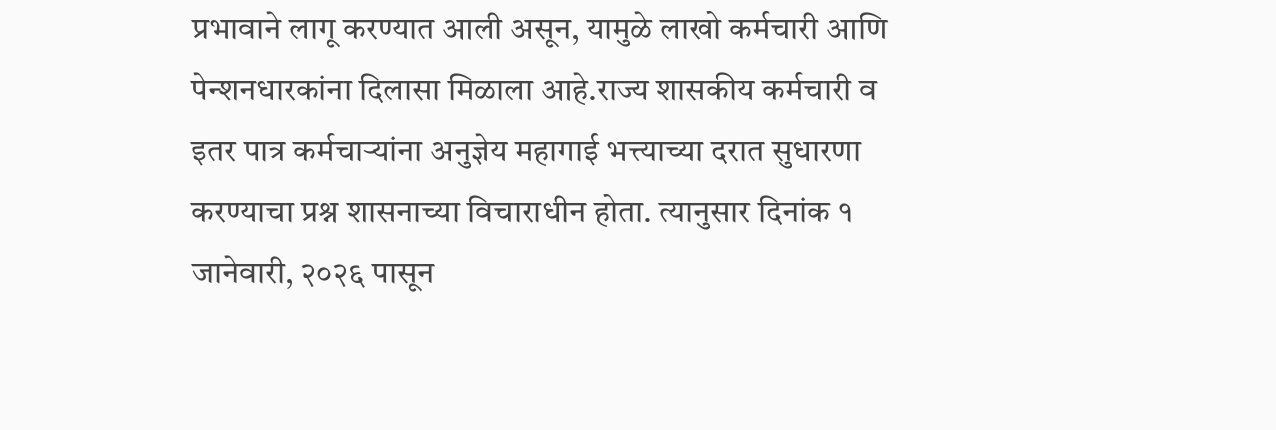प्रभावाने लागू करण्यात आली असून, यामुळे लाखो कर्मचारी आणि पेन्शनधारकांना दिलासा मिळाला आहे.राज्य शासकीय कर्मचारी व इतर पात्र कर्मचाऱ्यांना अनुज्ञेय महागाई भत्त्याच्या दरात सुधारणा करण्याचा प्रश्न शासनाच्या विचाराधीन होता. त्यानुसार दिनांक १ जानेवारी, २०२६ पासून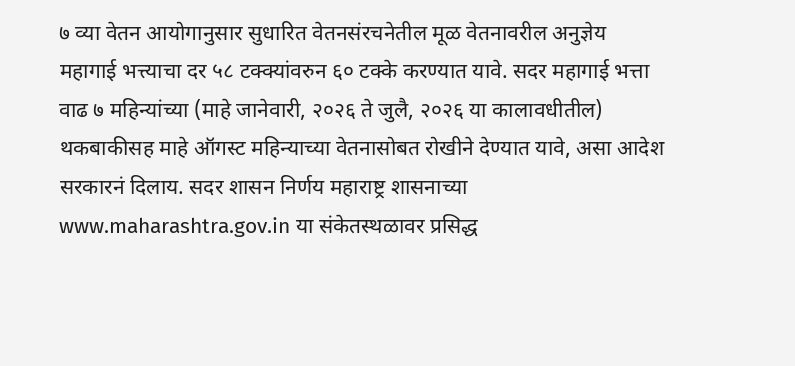७ व्या वेतन आयोगानुसार सुधारित वेतनसंरचनेतील मूळ वेतनावरील अनुज्ञेय महागाई भत्त्याचा दर ५८ टक्क्यांवरुन ६० टक्के करण्यात यावे. सदर महागाई भत्ता वाढ ७ महिन्यांच्या (माहे जानेवारी, २०२६ ते जुलै, २०२६ या कालावधीतील) थकबाकीसह माहे ऑगस्ट महिन्याच्या वेतनासोबत रोखीने देण्यात यावे, असा आदेश सरकारनं दिलाय. सदर शासन निर्णय महाराष्ट्र शासनाच्या www.maharashtra.gov.in या संकेतस्थळावर प्रसिद्ध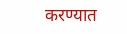करण्यात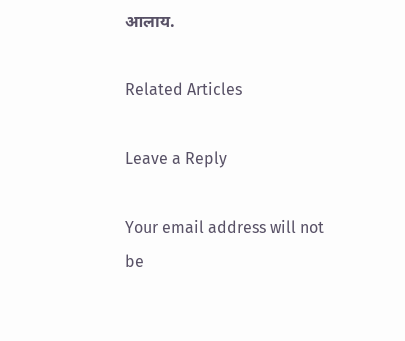आलाय.

Related Articles

Leave a Reply

Your email address will not be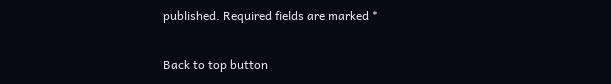published. Required fields are marked *

Back to top button